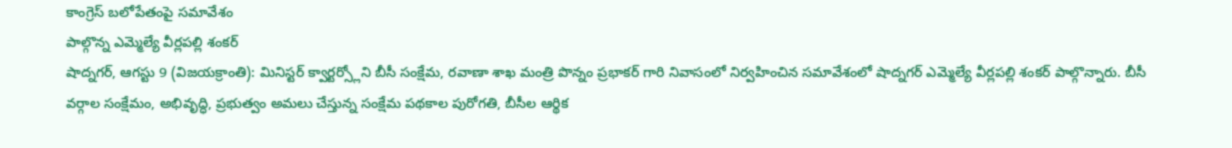కాంగ్రెస్ బలోపేతంపై సమావేశం
పాల్గొన్న ఎమ్మెల్యే వీర్లపల్లి శంకర్
షాద్నగర్, ఆగస్టు 9 (విజయక్రాంతి): మినిస్టర్ క్వార్టర్స్లోని బీసీ సంక్షేమ, రవాణా శాఖ మంత్రి పొన్నం ప్రభాకర్ గారి నివాసంలో నిర్వహించిన సమావేశంలో షాద్నగర్ ఎమ్మెల్యే వీర్లపల్లి శంకర్ పాల్గొన్నారు. బీసీ వర్గాల సంక్షేమం, అభివృద్ధి, ప్రభుత్వం అమలు చేస్తున్న సంక్షేమ పథకాల పురోగతి, బీసీల ఆర్థిక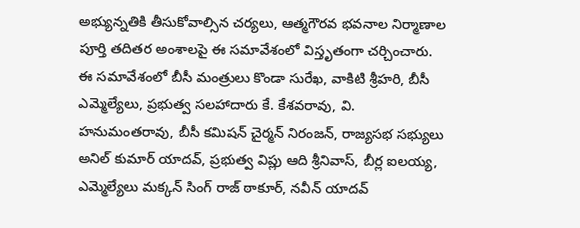అభ్యున్నతికి తీసుకోవాల్సిన చర్యలు, ఆత్మగౌరవ భవనాల నిర్మాణాల పూర్తి తదితర అంశాలపై ఈ సమావేశంలో విస్తృతంగా చర్చించారు.
ఈ సమావేశంలో బీసీ మంత్రులు కొండా సురేఖ, వాకిటి శ్రీహరి, బీసీ ఎమ్మెల్యేలు, ప్రభుత్వ సలహాదారు కే. కేశవరావు, వి. హనుమంతరావు, బీసీ కమిషన్ చైర్మన్ నిరంజన్, రాజ్యసభ సభ్యులు అనిల్ కుమార్ యాదవ్, ప్రభుత్వ విప్లు ఆది శ్రీనివాస్, బీర్ల ఐలయ్య, ఎమ్మెల్యేలు మక్కన్ సింగ్ రాజ్ ఠాకూర్, నవీన్ యాదవ్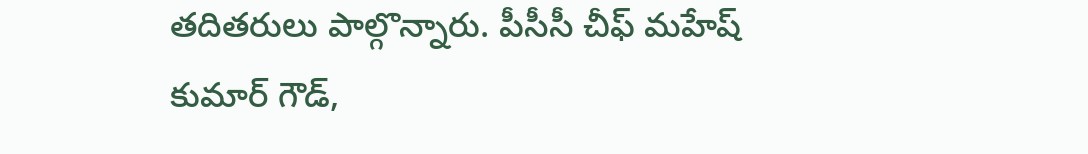తదితరులు పాల్గొన్నారు. పీసీసీ చీఫ్ మహేష్ కుమార్ గౌడ్,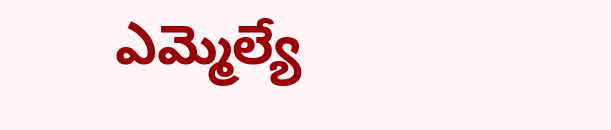ఎమ్మెల్యే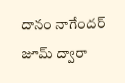దానం నాగేందర్ జూమ్ ద్వారా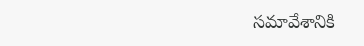సమావేశానికి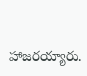హాజరయ్యారు.